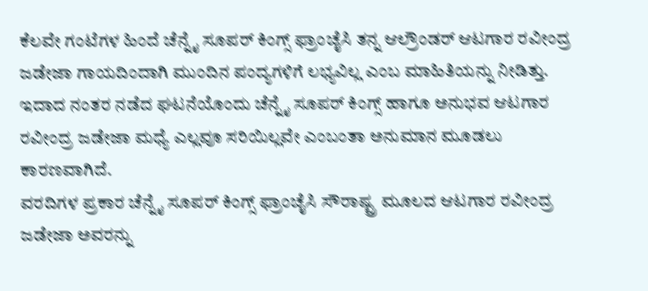ಕೆಲವೇ ಗಂಟೆಗಳ ಹಿಂದೆ ಚೆನ್ನೈ ಸೂಪರ್ ಕಿಂಗ್ಸ್ ಫ್ರಾಂಚೈಸಿ ತನ್ನ ಆಲ್ರೌಂಡರ್ ಆಟಗಾರ ರವೀಂದ್ರ ಜಡೇಜಾ ಗಾಯದಿಂದಾಗಿ ಮುಂದಿನ ಪಂದ್ಯಗಳಿಗೆ ಲಭ್ಯವಿಲ್ಲ ಎಂಬ ಮಾಹಿತಿಯನ್ನು ನೀಡಿತ್ತು. ಇದಾದ ನಂತರ ನಡೆದ ಘಟನೆಯೊಂದು ಚೆನ್ನೈ ಸೂಪರ್ ಕಿಂಗ್ಸ್ ಹಾಗೂ ಅನುಭವ ಆಟಗಾರ ರವೀಂದ್ರ ಜಡೇಜಾ ಮಧ್ಯೆ ಎಲ್ಲವೂ ಸರಿಯಿಲ್ಲವೇ ಎಂಬಂತಾ ಅನುಮಾನ ಮೂಡಲು ಕಾರಣವಾಗಿದೆ.
ವರದಿಗಳ ಪ್ರಕಾರ ಚೆನ್ನೈ ಸೂಪರ್ ಕಿಂಗ್ಸ್ ಫ್ರಾಂಚೈಸಿ ಸೌರಾಷ್ಟ್ರ ಮೂಲದ ಆಟಗಾರ ರವೀಂದ್ರ ಜಡೇಜಾ ಅವರನ್ನು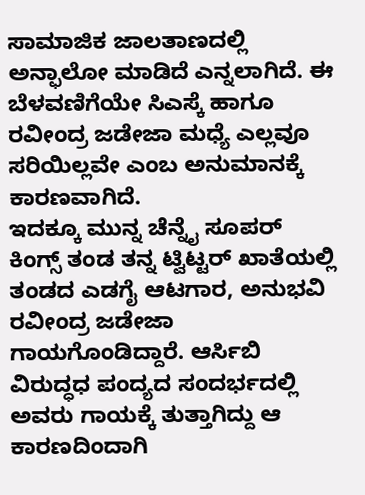ಸಾಮಾಜಿಕ ಜಾಲತಾಣದಲ್ಲಿ ಅನ್ಫಾಲೋ ಮಾಡಿದೆ ಎನ್ನಲಾಗಿದೆ. ಈ ಬೆಳವಣಿಗೆಯೇ ಸಿಎಸ್ಕೆ ಹಾಗೂ ರವೀಂದ್ರ ಜಡೇಜಾ ಮಧ್ಯೆ ಎಲ್ಲವೂ ಸರಿಯಿಲ್ಲವೇ ಎಂಬ ಅನುಮಾನಕ್ಕೆ ಕಾರಣವಾಗಿದೆ.
ಇದಕ್ಕೂ ಮುನ್ನ ಚೆನ್ನೈ ಸೂಪರ್ ಕಿಂಗ್ಸ್ ತಂಡ ತನ್ನ ಟ್ವಿಟ್ಟರ್ ಖಾತೆಯಲ್ಲಿ ತಂಡದ ಎಡಗೈ ಆಟಗಾರ, ಅನುಭವಿ ರವೀಂದ್ರ ಜಡೇಜಾ ಗಾಯಗೊಂಡಿದ್ದಾರೆ. ಆರ್ಸಿಬಿ ವಿರುದ್ಧಧ ಪಂದ್ಯದ ಸಂದರ್ಭದಲ್ಲಿ ಅವರು ಗಾಯಕ್ಕೆ ತುತ್ತಾಗಿದ್ದು ಆ ಕಾರಣದಿಂದಾಗಿ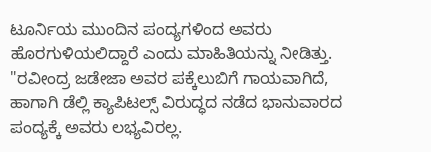ಟೂರ್ನಿಯ ಮುಂದಿನ ಪಂದ್ಯಗಳಿಂದ ಅವರು ಹೊರಗುಳಿಯಲಿದ್ದಾರೆ ಎಂದು ಮಾಹಿತಿಯನ್ನು ನೀಡಿತ್ತು. "ರವೀಂದ್ರ ಜಡೇಜಾ ಅವರ ಪಕ್ಕೆಲುಬಿಗೆ ಗಾಯವಾಗಿದೆ, ಹಾಗಾಗಿ ಡೆಲ್ಲಿ ಕ್ಯಾಪಿಟಲ್ಸ್ ವಿರುದ್ಧದ ನಡೆದ ಭಾನುವಾರದ ಪಂದ್ಯಕ್ಕೆ ಅವರು ಲಭ್ಯವಿರಲ್ಲ.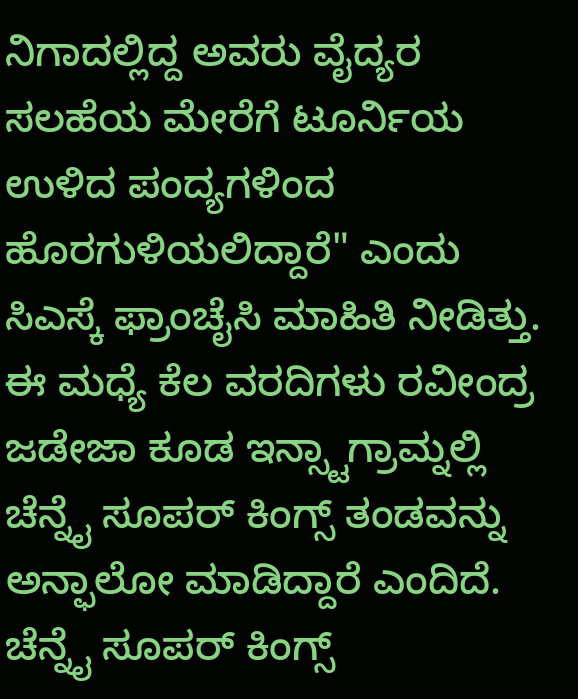ನಿಗಾದಲ್ಲಿದ್ದ ಅವರು ವೈದ್ಯರ ಸಲಹೆಯ ಮೇರೆಗೆ ಟೂರ್ನಿಯ ಉಳಿದ ಪಂದ್ಯಗಳಿಂದ ಹೊರಗುಳಿಯಲಿದ್ದಾರೆ" ಎಂದು ಸಿಎಸ್ಕೆ ಫ್ರಾಂಚೈಸಿ ಮಾಹಿತಿ ನೀಡಿತ್ತು.
ಈ ಮಧ್ಯೆ ಕೆಲ ವರದಿಗಳು ರವೀಂದ್ರ ಜಡೇಜಾ ಕೂಡ ಇನ್ಸ್ಟಾಗ್ರಾಮ್ನಲ್ಲಿ ಚೆನ್ನೈ ಸೂಪರ್ ಕಿಂಗ್ಸ್ ತಂಡವನ್ನು ಅನ್ಫಾಲೋ ಮಾಡಿದ್ದಾರೆ ಎಂದಿದೆ. ಚೆನ್ನೈ ಸೂಪರ್ ಕಿಂಗ್ಸ್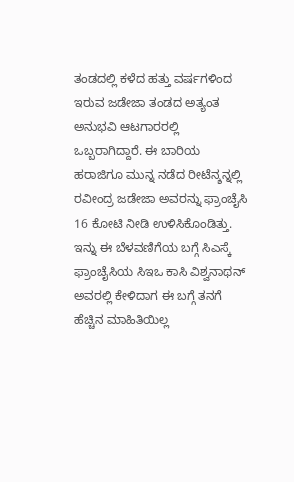ತಂಡದಲ್ಲಿ ಕಳೆದ ಹತ್ತು ವರ್ಷಗಳಿಂದ ಇರುವ ಜಡೇಜಾ ತಂಡದ ಅತ್ಯಂತ ಅನುಭವಿ ಆಟಗಾರರಲ್ಲಿ ಒಬ್ಬರಾಗಿದ್ದಾರೆ. ಈ ಬಾರಿಯ ಹರಾಜಿಗೂ ಮುನ್ನ ನಡೆದ ರೀಟೆನ್ಶನ್ನಲ್ಲಿ ರವೀಂದ್ರ ಜಡೇಜಾ ಅವರನ್ನು ಫ್ರಾಂಚೈಸಿ 16 ಕೋಟಿ ನೀಡಿ ಉಳಿಸಿಕೊಂಡಿತ್ತು.
ಇನ್ನು ಈ ಬೆಳವಣಿಗೆಯ ಬಗ್ಗೆ ಸಿಎಸ್ಕೆ ಫ್ರಾಂಚೈಸಿಯ ಸಿಇಒ ಕಾಸಿ ವಿಶ್ವನಾಥನ್ ಅವರಲ್ಲಿ ಕೇಳಿದಾಗ ಈ ಬಗ್ಗೆ ತನಗೆ ಹೆಚ್ಚಿನ ಮಾಹಿತಿಯಿಲ್ಲ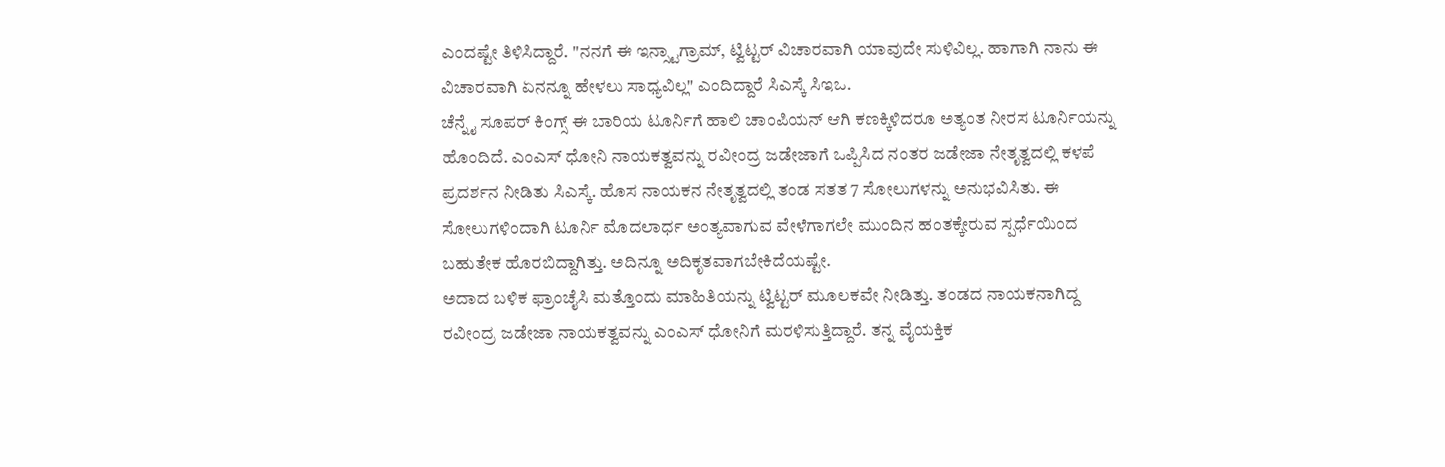ಎಂದಷ್ಟೇ ತಿಳಿಸಿದ್ದಾರೆ. "ನನಗೆ ಈ ಇನ್ಸ್ಟಾಗ್ರಾಮ್, ಟ್ವಿಟ್ಟರ್ ವಿಚಾರವಾಗಿ ಯಾವುದೇ ಸುಳಿವಿಲ್ಲ. ಹಾಗಾಗಿ ನಾನು ಈ ವಿಚಾರವಾಗಿ ಏನನ್ನೂ ಹೇಳಲು ಸಾಧ್ಯವಿಲ್ಲ" ಎಂದಿದ್ದಾರೆ ಸಿಎಸ್ಕೆ ಸಿಇಒ.
ಚೆನ್ನೈ ಸೂಪರ್ ಕಿಂಗ್ಸ್ ಈ ಬಾರಿಯ ಟೂರ್ನಿಗೆ ಹಾಲಿ ಚಾಂಪಿಯನ್ ಆಗಿ ಕಣಕ್ಕಿಳಿದರೂ ಅತ್ಯಂತ ನೀರಸ ಟೂರ್ನಿಯನ್ನು ಹೊಂದಿದೆ. ಎಂಎಸ್ ಧೋನಿ ನಾಯಕತ್ವವನ್ನು ರವೀಂದ್ರ ಜಡೇಜಾಗೆ ಒಪ್ಪಿಸಿದ ನಂತರ ಜಡೇಜಾ ನೇತೃತ್ವದಲ್ಲಿ ಕಳಪೆ ಪ್ರದರ್ಶನ ನೀಡಿತು ಸಿಎಸ್ಕೆ. ಹೊಸ ನಾಯಕನ ನೇತೃತ್ವದಲ್ಲಿ ತಂಡ ಸತತ 7 ಸೋಲುಗಳನ್ನು ಅನುಭವಿಸಿತು. ಈ ಸೋಲುಗಳಿಂದಾಗಿ ಟೂರ್ನಿ ಮೊದಲಾರ್ಧ ಅಂತ್ಯವಾಗುವ ವೇಳೆಗಾಗಲೇ ಮುಂದಿನ ಹಂತಕ್ಕೇರುವ ಸ್ಪರ್ಧೆಯಿಂದ ಬಹುತೇಕ ಹೊರಬಿದ್ದಾಗಿತ್ತು. ಅದಿನ್ನೂ ಅದಿಕೃತವಾಗಬೇಕಿದೆಯಷ್ಟೇ.
ಅದಾದ ಬಳಿಕ ಫ್ರಾಂಚೈಸಿ ಮತ್ತೊಂದು ಮಾಹಿತಿಯನ್ನು ಟ್ವಿಟ್ಟರ್ ಮೂಲಕವೇ ನೀಡಿತ್ತು. ತಂಡದ ನಾಯಕನಾಗಿದ್ದ ರವೀಂದ್ರ ಜಡೇಜಾ ನಾಯಕತ್ವವನ್ನು ಎಂಎಸ್ ಧೋನಿಗೆ ಮರಳಿಸುತ್ತಿದ್ದಾರೆ. ತನ್ನ ವೈಯಕ್ತಿಕ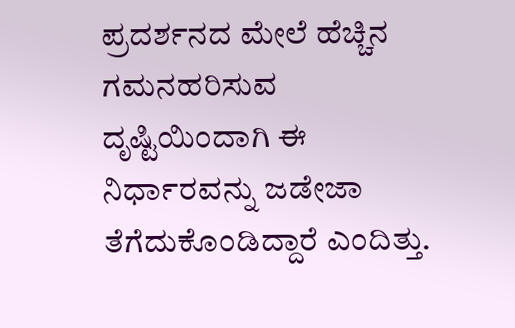ಪ್ರದರ್ಶನದ ಮೇಲೆ ಹೆಚ್ಚಿನ ಗಮನಹರಿಸುವ ದೃಷ್ಟಿಯಿಂದಾಗಿ ಈ ನಿರ್ಧಾರವನ್ನು ಜಡೇಜಾ ತೆಗೆದುಕೊಂಡಿದ್ದಾರೆ ಎಂದಿತ್ತು.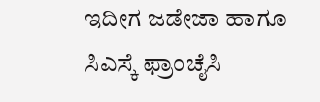ಇದೀಗ ಜಡೇಜಾ ಹಾಗೂ ಸಿಎಸ್ಕೆ ಫ್ರಾಂಚೈಸಿ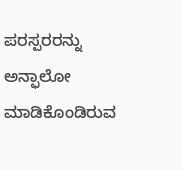ಪರಸ್ಪರರನ್ನು ಅನ್ಫಾಲೋ ಮಾಡಿಕೊಂಡಿರುವ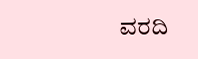ವರದಿ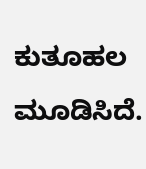ಕುತೂಹಲ ಮೂಡಿಸಿದೆ.